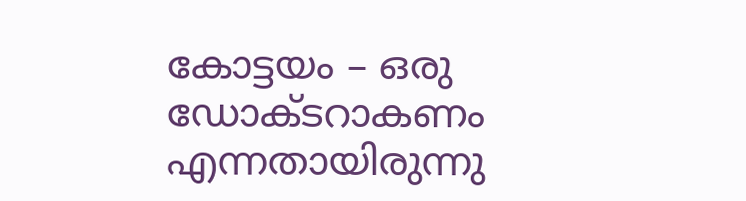കോട്ടയം – ഒരു ഡോക്ടറാകണം എന്നതായിരുന്നു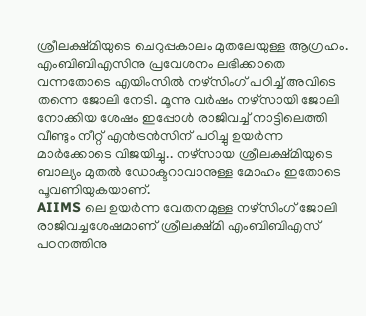ശ്രീലക്ഷ്മിയുടെ ചെറുപ്പകാലം മുതലേയുള്ള ആഗ്രഹം. എംബിബിഎസിനു പ്രവേശനം ലഭിക്കാതെ വന്നതോടെ എയിംസിൽ നഴ്സിംഗ് പഠിച്ച് അവിടെ തന്നെ ജോലി നേടി. മൂന്നു വർഷം നഴ്സായി ജോലി നോക്കിയ ശേഷം ഇപ്പോൾ രാജിവച്ച് നാട്ടിലെത്തി വീണ്ടും നീറ്റ് എൻട്രൻസിന് പഠിച്ചു ഉയർന്ന മാർക്കോടെ വിജയിച്ചു.. നഴ്സായ ശ്രീലക്ഷ്മിയുടെ ബാല്യം മുതൽ ഡോക്ടറാവാനുള്ള മോഹം ഇതോടെ പൂവണിയുകയാണ്.
AIIMS ലെ ഉയർന്ന വേതനമുള്ള നഴ്സിംഗ് ജോലി രാജിവച്ചശേഷമാണ് ശ്രീലക്ഷ്മി എംബിബിഎസ് പഠനത്തിനു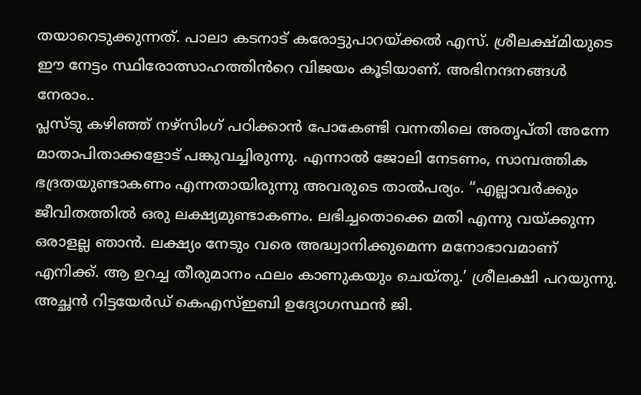തയാറെടുക്കുന്നത്. പാലാ കടനാട് കരോട്ടുപാറയ്ക്കൽ എസ്. ശ്രീലക്ഷ്മിയുടെ ഈ നേട്ടം സ്ഥിരോത്സാഹത്തിൻറെ വിജയം കൂടിയാണ്. അഭിനന്ദനങ്ങൾ നേരാം..
പ്ലസ്ടു കഴിഞ്ഞ് നഴ്സിംഗ് പഠിക്കാൻ പോകേണ്ടി വന്നതിലെ അതൃപ്തി അന്നേ മാതാപിതാക്കളോട് പങ്കുവച്ചിരുന്നു. എന്നാൽ ജോലി നേടണം, സാമ്പത്തിക ഭദ്രതയുണ്ടാകണം എന്നതായിരുന്നു അവരുടെ താൽപര്യം. “എല്ലാവർക്കും ജീവിതത്തിൽ ഒരു ലക്ഷ്യമുണ്ടാകണം. ലഭിച്ചതൊക്കെ മതി എന്നു വയ്ക്കുന്ന ഒരാളല്ല ഞാൻ. ലക്ഷ്യം നേടും വരെ അദ്ധ്വാനിക്കുമെന്ന മനോഭാവമാണ് എനിക്ക്. ആ ഉറച്ച തീരുമാനം ഫലം കാണുകയും ചെയ്തു.’ ശ്രീലക്ഷി പറയുന്നു. അച്ഛൻ റിട്ടയേർഡ് കെഎസ്ഇബി ഉദ്യോഗസ്ഥൻ ജി.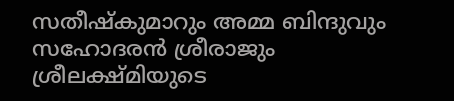സതീഷ്കുമാറും അമ്മ ബിന്ദുവും സഹോദരൻ ശ്രീരാജും ശ്രീലക്ഷ്മിയുടെ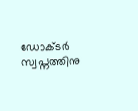ഡോക്ടർ സ്വപ്നത്തിനു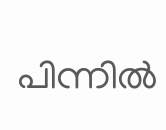പിന്നിൽ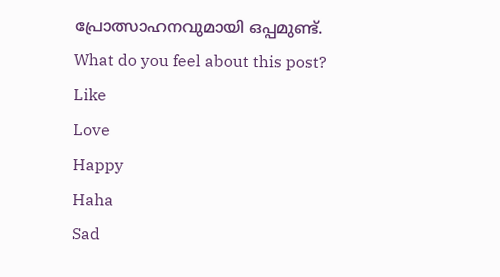പ്രോത്സാഹനവുമായി ഒപ്പമുണ്ട്.
What do you feel about this post?
Like
Love
Happy
Haha
Sad